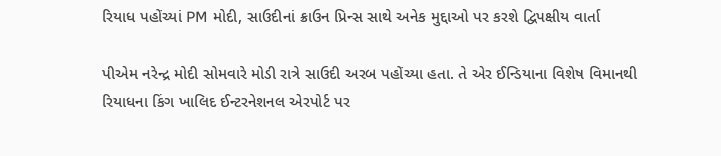રિયાધ પહોંચ્યાં PM મોદી, સાઉદીનાં ક્રાઉન પ્રિન્સ સાથે અનેક મુદ્દાઓ પર કરશે દ્વિપક્ષીય વાર્તા

પીએમ નરેન્દ્ર મોદી સોમવારે મોડી રાત્રે સાઉદી અરબ પહોંચ્યા હતા. તે એર ઈન્ડિયાના વિશેષ વિમાનથી રિયાધના કિંગ ખાલિદ ઈન્ટરનેશનલ એરપોર્ટ પર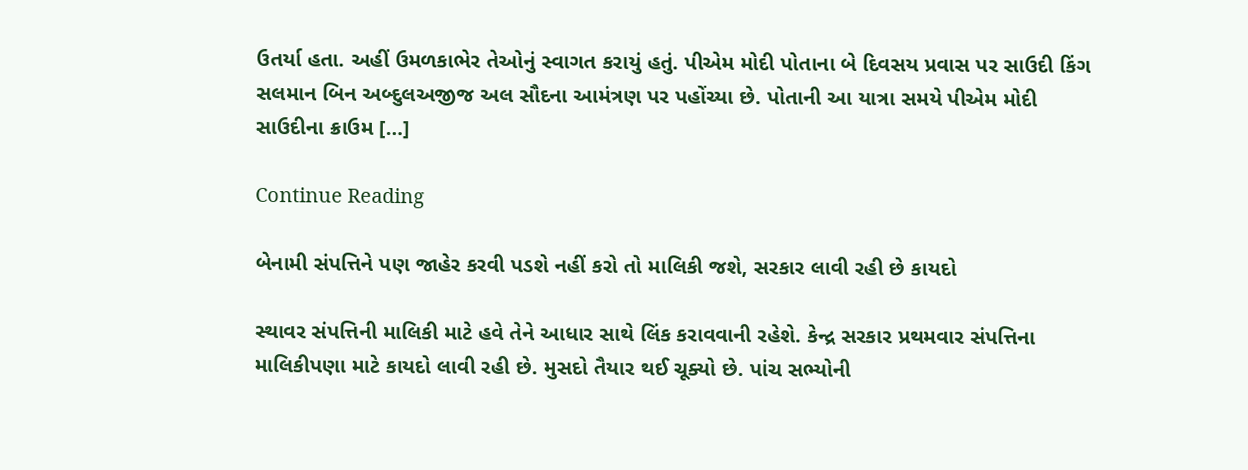ઉતર્યા હતા. અહીં ઉમળકાભેર તેઓનું સ્વાગત કરાયું હતું. પીએમ મોદી પોતાના બે દિવસય પ્રવાસ પર સાઉદી કિંગ સલમાન બિન અબ્દુલઅજીજ અલ સૌદના આમંત્રણ પર પહોંચ્યા છે. પોતાની આ યાત્રા સમયે પીએમ મોદી સાઉદીના ક્રાઉમ […]

Continue Reading

બેનામી સંપત્તિને પણ જાહેર કરવી પડશે નહીં કરો તો માલિકી જશે, સરકાર લાવી રહી છે કાયદો

સ્થાવર સંપત્તિની માલિકી માટે હવે તેને આધાર સાથે લિંક કરાવવાની રહેશે. કેન્દ્ર સરકાર પ્રથમવાર સંપત્તિના માલિકીપણા માટે કાયદો લાવી રહી છે. મુસદો તૈયાર થઈ ચૂક્યો છે. પાંચ સભ્યોની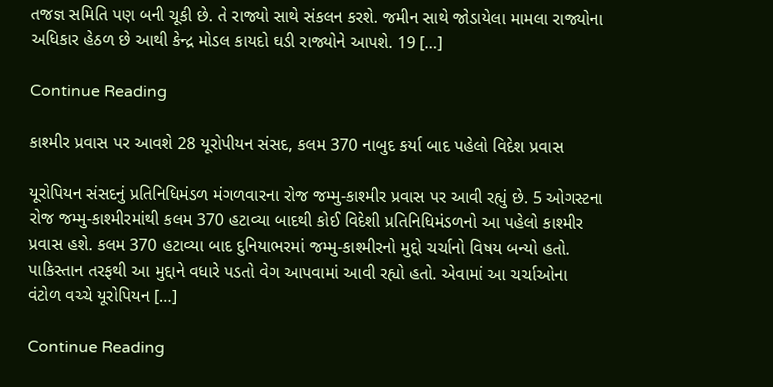તજજ્ઞ સમિતિ પણ બની ચૂકી છે. તે રાજ્યો સાથે સંકલન કરશે. જમીન સાથે જોડાયેલા મામલા રાજ્યોના અધિકાર હેઠળ છે આથી કેન્દ્ર મોડલ કાયદો ઘડી રાજ્યોને આપશે. 19 […]

Continue Reading

કાશ્મીર પ્રવાસ પર આવશે 28 યૂરોપીયન સંસદ, કલમ 370 નાબુદ કર્યા બાદ પહેલો વિદેશ પ્રવાસ

યૂરોપિયન સંસદનું પ્રતિનિધિમંડળ મંગળવારના રોજ જમ્મુ-કાશ્મીર પ્રવાસ પર આવી રહ્યું છે. 5 ઓગસ્ટના રોજ જમ્મુ-કાશ્મીરમાંથી કલમ 370 હટાવ્યા બાદથી કોઈ વિદેશી પ્રતિનિધિમંડળનો આ પહેલો કાશ્મીર પ્રવાસ હશે. કલમ 370 હટાવ્યા બાદ દુનિયાભરમાં જમ્મુ-કાશ્મીરનો મુદ્દો ચર્ચાનો વિષય બન્યો હતો. પાકિસ્તાન તરફથી આ મુદ્દાને વધારે પડતો વેગ આપવામાં આવી રહ્યો હતો. એવામાં આ ચર્ચાઓના વંટોળ વચ્ચે યૂરોપિયન […]

Continue Reading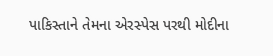પાકિસ્તાને તેમના એરસ્પેસ પરથી મોદીના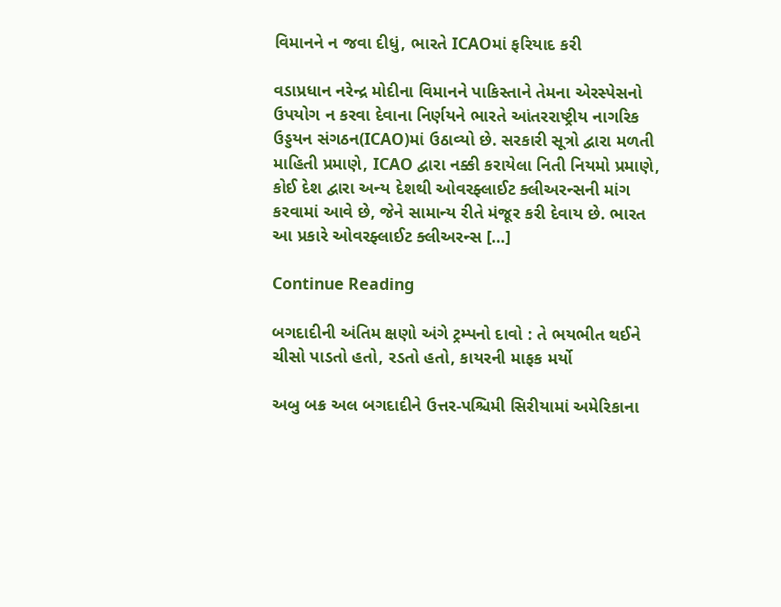વિમાનને ન જવા દીધું, ભારતે ICAOમાં ફરિયાદ કરી

વડાપ્રધાન નરેન્દ્ર મોદીના વિમાનને પાકિસ્તાને તેમના એરસ્પેસનો ઉપયોગ ન કરવા દેવાના નિર્ણયને ભારતે આંતરરાષ્ટ્રીય નાગરિક ઉડ્ડયન સંગઠન(ICAO)માં ઉઠાવ્યો છે. સરકારી સૂત્રો દ્વારા મળતી માહિતી પ્રમાણે, ICAO દ્વારા નક્કી કરાયેલા નિતી નિયમો પ્રમાણે, કોઈ દેશ દ્વારા અન્ય દેશથી ઓવરફ્લાઈટ ક્લીઅરન્સની માંગ કરવામાં આવે છે, જેને સામાન્ય રીતે મંજૂર કરી દેવાય છે. ભારત આ પ્રકારે ઓવરફ્લાઈટ ક્લીઅરન્સ […]

Continue Reading

બગદાદીની અંતિમ ક્ષણો અંગે ટ્રમ્પનો દાવો : તે ભયભીત થઈને ચીસો પાડતો હતો, રડતો હતો, કાયરની માફક મર્યો

અબુ બક્ર અલ બગદાદીને ઉત્તર-પશ્ચિમી સિરીયામાં અમેરિકાના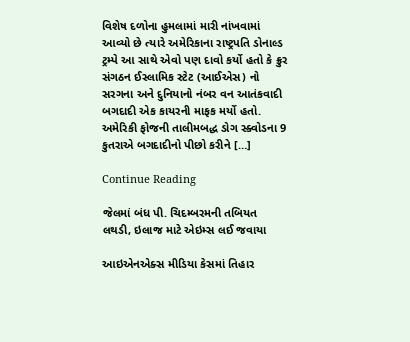વિશેષ દળોના હુમલામાં મારી નાંખવામાં આવ્યો છે ત્યારે અમેરિકાના રાષ્ટ્રપતિ ડોનાલ્ડ ટ્રમ્પે આ સાથે એવો પણ દાવો કર્યો હતો કે ક્રુર સંગઠન ઈસ્લામિક સ્ટેટ (આઈએસ) નો સરગના અને દુનિયાનો નંબર વન આતંકવાદી બગદાદી એક કાયરની માફક મર્યો હતો. અમેરિકી ફોજની તાલીમબદ્ધ ડોગ સ્ક્વોડના 9 કુતરાએ બગદાદીનો પીછો કરીને […]

Continue Reading

જેલમાં બંધ પી. ચિદમ્બરમની તબિયત લથડી, ઇલાજ માટે એઇમ્સ લઈ જવાયા

આઇએનએક્સ મીડિયા કેસમાં તિહાર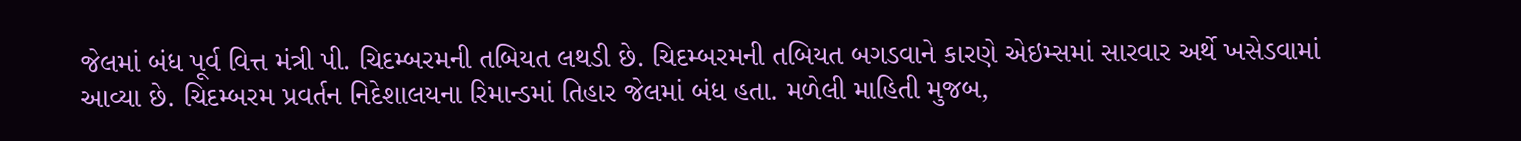જેલમાં બંધ પૂર્વ વિત્ત મંત્રી પી. ચિદમ્બરમની તબિયત લથડી છે. ચિદમ્બરમની તબિયત બગડવાને કારણે એઇમ્સમાં સારવાર અર્થે ખસેડવામાં આવ્યા છે. ચિદમ્બરમ પ્રવર્તન નિદેશાલયના રિમાન્ડમાં તિહાર જેલમાં બંધ હતા. મળેલી માહિતી મુજબ,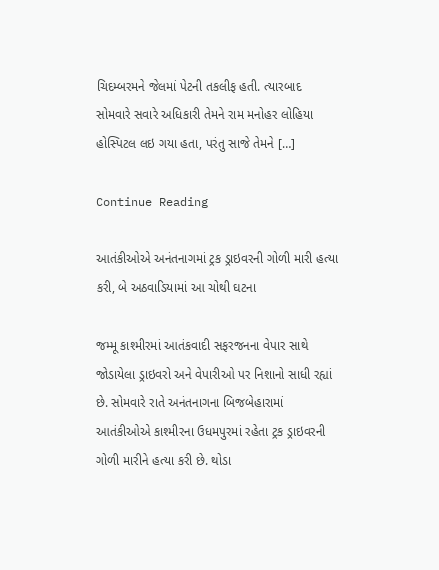ચિદમ્બરમને જેલમાં પેટની તકલીફ હતી. ત્યારબાદ સોમવારે સવારે અધિકારી તેમને રામ મનોહર લોહિયા હોસ્પિટલ લઇ ગયા હતા, પરંતુ સાજે તેમને […]

Continue Reading

આતંકીઓએ અનંતનાગમાં ટ્રક ડ્રાઇવરની ગોળી મારી હત્યા કરી, બે અઠવાડિયામાં આ ચોથી ઘટના

જમ્મૂ કાશ્મીરમાં આતંકવાદી સફરજનના વેપાર સાથે જોડાયેલા ડ્રાઇવરો અને વેપારીઓ પર નિશાનો સાધી રહ્યાં છે. સોમવારે રાતે અનંતનાગના બિજબેહારામાં આતંકીઓએ કાશ્મીરના ઉધમપુરમાં રહેતા ટ્રક ડ્રાઇવરની ગોળી મારીને હત્યા કરી છે. થોડા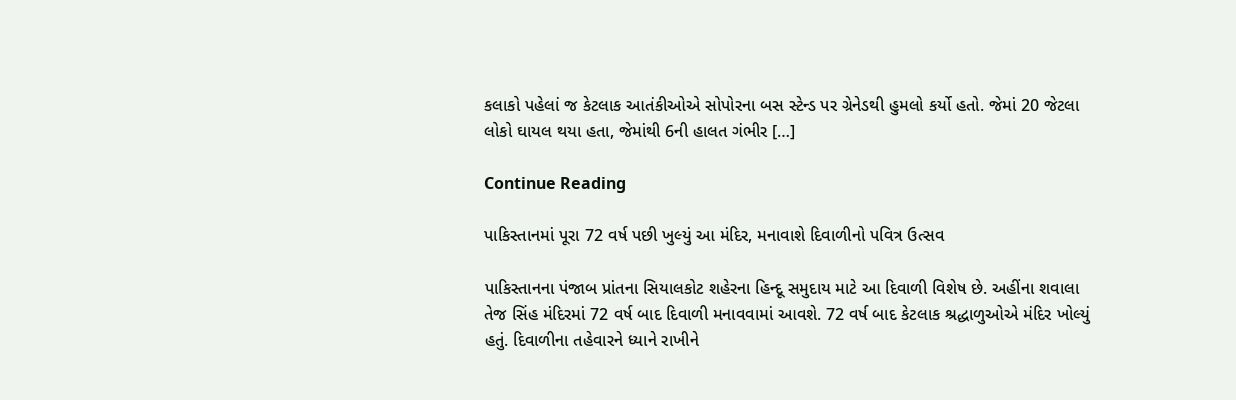કલાકો પહેલાં જ કેટલાક આતંકીઓએ સોપોરના બસ સ્ટેન્ડ પર ગ્રેનેડથી હુમલો કર્યો હતો. જેમાં 20 જેટલા લોકો ઘાયલ થયા હતા, જેમાંથી 6ની હાલત ગંભીર […]

Continue Reading

પાકિસ્તાનમાં પૂરા 72 વર્ષ પછી ખુલ્યું આ મંદિર, મનાવાશે દિવાળીનો પવિત્ર ઉત્સવ

પાકિસ્તાનના પંજાબ પ્રાંતના સિયાલકોટ શહેરના હિન્દૂ સમુદાય માટે આ દિવાળી વિશેષ છે. અહીંના શવાલા તેજ સિંહ મંદિરમાં 72 વર્ષ બાદ દિવાળી મનાવવામાં આવશે. 72 વર્ષ બાદ કેટલાક શ્રદ્ધાળુઓએ મંદિર ખોલ્યું હતું. દિવાળીના તહેવારને ધ્યાને રાખીને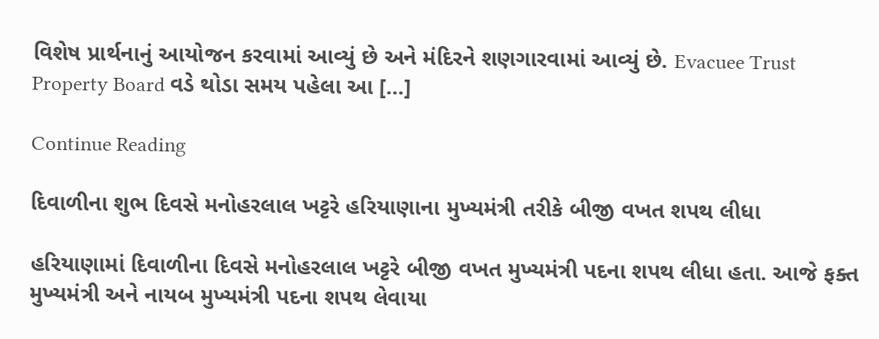વિશેષ પ્રાર્થનાનું આયોજન કરવામાં આવ્યું છે અને મંદિરને શણગારવામાં આવ્યું છે. Evacuee Trust Property Board વડે થોડા સમય પહેલા આ […]

Continue Reading

દિવાળીના શુભ દિવસે મનોહરલાલ ખટ્ટરે હરિયાણાના મુખ્યમંત્રી તરીકે બીજી વખત શપથ લીધા

હરિયાણામાં દિવાળીના દિવસે મનોહરલાલ ખટ્ટરે બીજી વખત મુખ્યમંત્રી પદના શપથ લીધા હતા. આજે ફક્ત મુખ્યમંત્રી અને નાયબ મુખ્યમંત્રી પદના શપથ લેવાયા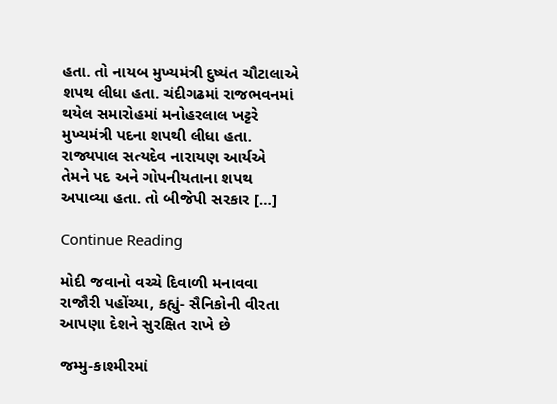હતા. તો નાયબ મુખ્યમંત્રી દુષ્યંત ચૌટાલાએ શપથ લીધા હતા. ચંદીગઢમાં રાજભવનમાં થયેલ સમારોહમાં મનોહરલાલ ખટ્ટરે મુખ્યમંત્રી પદના શપથી લીધા હતા. રાજ્યપાલ સત્યદેવ નારાયણ આર્યએ તેમને પદ અને ગોપનીયતાના શપથ અપાવ્યા હતા. તો બીજેપી સરકાર […]

Continue Reading

મોદી જવાનો વચ્ચે દિવાળી મનાવવા રાજૌરી પહોંચ્યા, કહ્યું- સૈનિકોની વીરતા આપણા દેશને સુરક્ષિત રાખે છે

જમ્મુ-કાશ્મીરમાં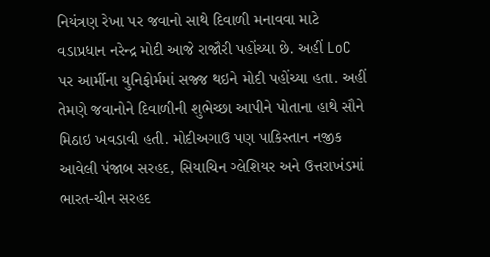નિયંત્રણ રેખા પર જવાનો સાથે દિવાળી મનાવવા માટે વડાપ્રધાન નરેન્દ્ર મોદી આજે રાજૌરી પહોંચ્યા છે. અહીં LoC પર આર્મીના યુનિફોર્મમાં સજ્જ થઇને મોદી પહોંચ્યા હતા. અહીં તેમણે જવાનોને દિવાળીની શુભેચ્છા આપીને પોતાના હાથે સૌને મિઠાઇ ખવડાવી હતી. મોદીઅગાઉ પણ પાકિસ્તાન નજીક આવેલી પંજાબ સરહદ, સિયાચિન ગ્લેશિયર અને ઉત્તરાખંડમાં ભારત-ચીન સરહદ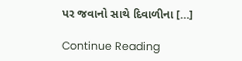પર જવાનો સાથે દિવાળીના […]

Continue Reading